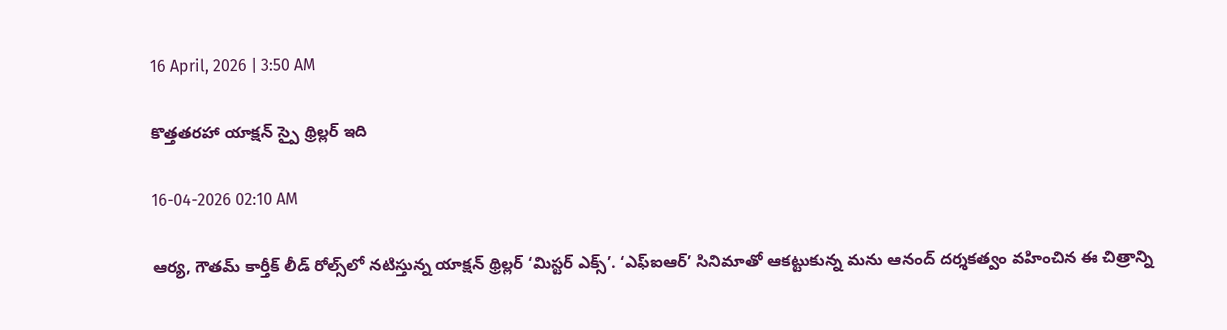16 April, 2026 | 3:50 AM

కొత్తతరహా యాక్షన్ స్పై థ్రిల్లర్ ఇది

16-04-2026 02:10 AM

ఆర్య, గౌతమ్ కార్తీక్ లీడ్ రోల్స్‌లో నటిస్తున్న యాక్షన్ థ్రిల్లర్ ‘మిస్టర్ ఎక్స్’. ‘ఎఫ్‌ఐఆర్’ సినిమాతో ఆకట్టుకున్న మను ఆనంద్ దర్శకత్వం వహించిన ఈ చిత్రాన్ని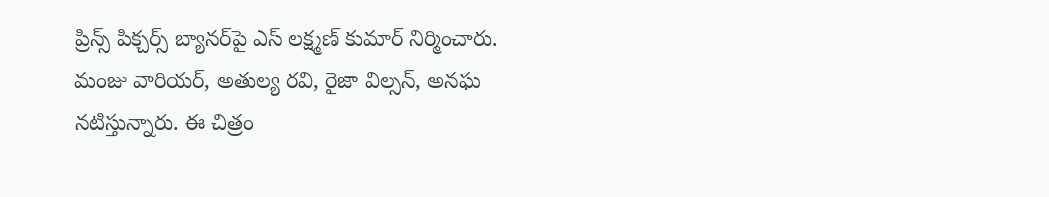ప్రిన్స్ పిక్చర్స్ బ్యానర్‌పై ఎస్ లక్ష్మణ్ కుమార్ నిర్మించారు. మంజు వారియర్, అతుల్య రవి, రైజా విల్సన్, అనఘ నటిస్తున్నారు. ఈ చిత్రం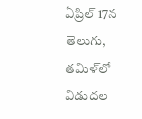ఏప్రిల్ 17న తెలుగు, తమిళ్‌లో విడుదల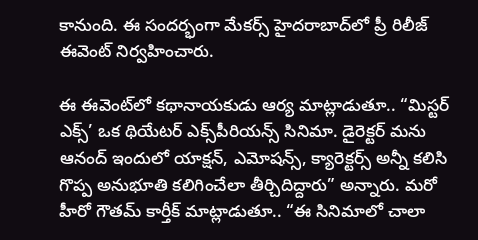కానుంది. ఈ సందర్భంగా మేకర్స్ హైదరాబాద్‌లో ప్రీ రిలీజ్ ఈవెంట్ నిర్వహించారు.

ఈ ఈవెంట్‌లో కథానాయకుడు ఆర్య మాట్లాడుతూ.. “మిస్టర్ ఎక్స్’ ఒక థియేటర్ ఎక్స్‌పీరియన్స్ సినిమా. డైరెక్టర్ మను ఆనంద్ ఇందులో యాక్షన్, ఎమోషన్స్, క్యారెక్టర్స్ అన్నీ కలిసి గొప్ప అనుభూతి కలిగించేలా తీర్చిదిద్దారు” అన్నారు. మరో హీరో గౌతమ్ కార్తీక్ మాట్లాడుతూ.. “ఈ సినిమాలో చాలా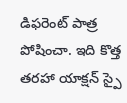డిఫరెంట్ పాత్ర పోషించా. ఇది కొత్త తరహా యాక్షన్ స్పై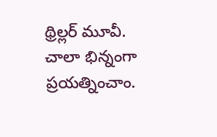థ్రిల్లర్ మూవీ. చాలా భిన్నంగా ప్రయత్నించాం.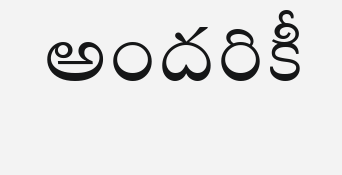అందరికీ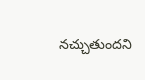నచ్చుతుందని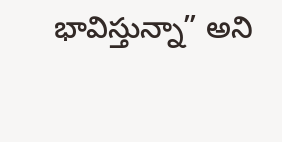భావిస్తున్నా” అని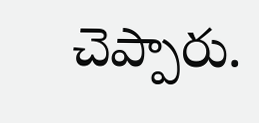చెప్పారు.